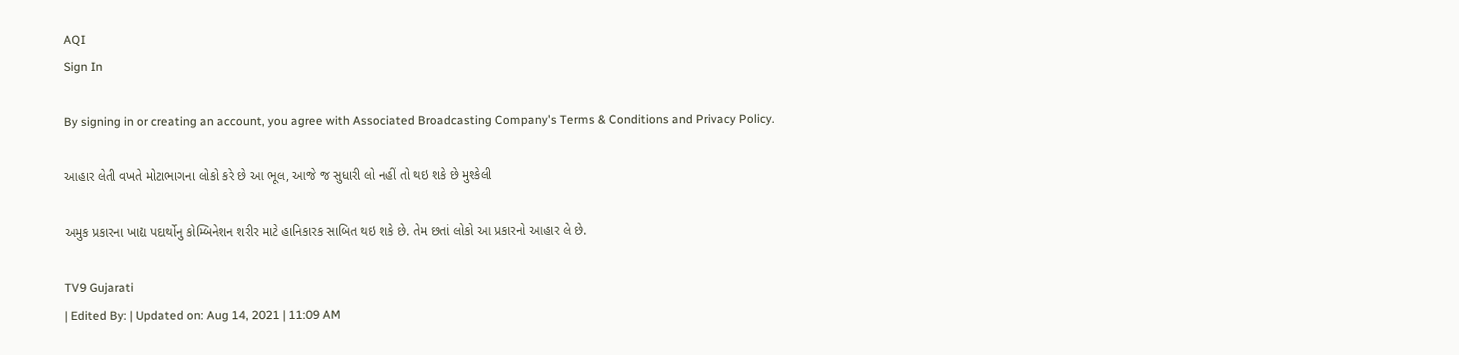AQI
Sign In

By signing in or creating an account, you agree with Associated Broadcasting Company's Terms & Conditions and Privacy Policy.

આહાર લેતી વખતે મોટાભાગના લોકો કરે છે આ ભૂલ, આજે જ સુધારી લો નહીં તો થઇ શકે છે મુશ્કેલી

અમુક પ્રકારના ખાદ્ય પદાર્થોનુ કોમ્બિનેશન શરીર માટે હાનિકારક સાબિત થઇ શકે છે. તેમ છતાં લોકો આ પ્રકારનો આહાર લે છે.

TV9 Gujarati
| Edited By: | Updated on: Aug 14, 2021 | 11:09 AM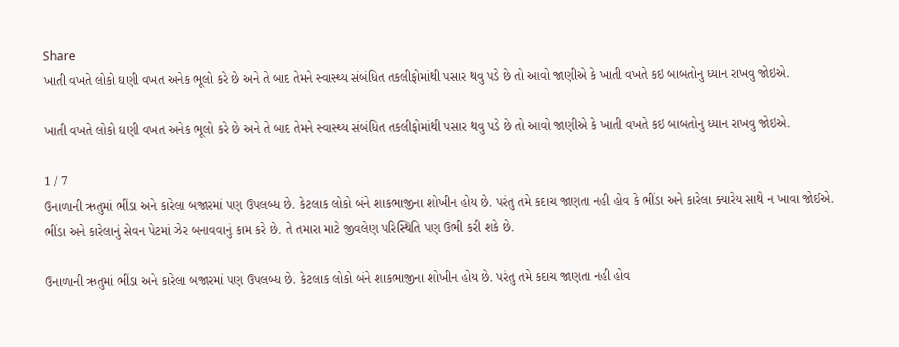Share
ખાતી વખતે લોકો ઘણી વખત અનેક ભૂલો કરે છે અને તે બાદ તેમને સ્વાસ્થ્ય સંબંધિત તકલીફોમાંથી પસાર થવુ પડે છે તો આવો જાણીએ કે ખાતી વખતે કઇ બાબતોનુ ધ્યાન રાખવુ જોઇએ.

ખાતી વખતે લોકો ઘણી વખત અનેક ભૂલો કરે છે અને તે બાદ તેમને સ્વાસ્થ્ય સંબંધિત તકલીફોમાંથી પસાર થવુ પડે છે તો આવો જાણીએ કે ખાતી વખતે કઇ બાબતોનુ ધ્યાન રાખવુ જોઇએ.

1 / 7
ઉનાળાની ઋતુમાં ભીંડા અને કારેલા બજારમાં પણ ઉપલબ્ધ છે. કેટલાક લોકો બંને શાકભાજીના શોખીન હોય છે. પરંતુ તમે કદાચ જાણતા નહી હોવ કે ભીંડા અને કારેલા ક્યારેય સાથે ન ખાવા જોઈએ. ભીંડા અને કારેલાનું સેવન પેટમાં ઝેર બનાવવાનું કામ કરે છે. તે તમારા માટે જીવલેણ પરિસ્થિતિ પણ ઉભી કરી શકે છે.

ઉનાળાની ઋતુમાં ભીંડા અને કારેલા બજારમાં પણ ઉપલબ્ધ છે. કેટલાક લોકો બંને શાકભાજીના શોખીન હોય છે. પરંતુ તમે કદાચ જાણતા નહી હોવ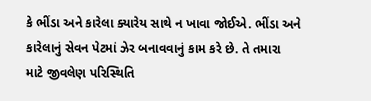કે ભીંડા અને કારેલા ક્યારેય સાથે ન ખાવા જોઈએ. ભીંડા અને કારેલાનું સેવન પેટમાં ઝેર બનાવવાનું કામ કરે છે. તે તમારા માટે જીવલેણ પરિસ્થિતિ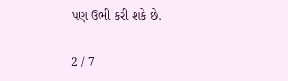પણ ઉભી કરી શકે છે.

2 / 7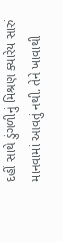દહીં સાથે ડુંગળીનું મિશ્રણ ક્યારેય સારું માનવામાં આવતું નથી. તેને ખાવાથી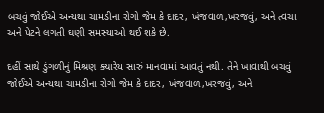બચવું જોઈએ અન્યથા ચામડીના રોગો જેમ કે દાદર, ખંજવાળ,ખરજવું, અને ત્વચા અને પેટને લગતી ઘણી સમસ્યાઓ થઈ શકે છે.

દહીં સાથે ડુંગળીનું મિશ્રણ ક્યારેય સારું માનવામાં આવતું નથી. તેને ખાવાથી બચવું જોઈએ અન્યથા ચામડીના રોગો જેમ કે દાદર, ખંજવાળ,ખરજવું, અને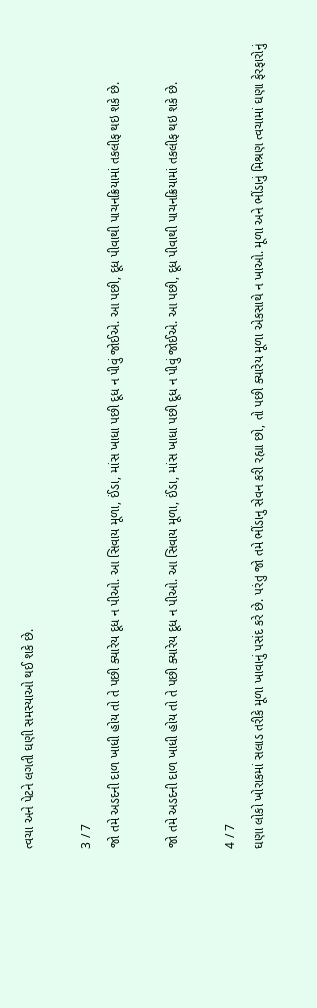ત્વચા અને પેટને લગતી ઘણી સમસ્યાઓ થઈ શકે છે.

3 / 7
જો તમે અડદની દાળ ખાધી હોય તો તે પછી ક્યારેય દૂધ ન પીઓ. આ સિવાય મૂળા, ઈંડા, માંસ ખાધા પછી દૂધ ન પીવું જોઈએ. આ પછી, દૂધ પીવાથી પાચનક્રિયામાં તકલીફ થઇ શકે છે.

જો તમે અડદની દાળ ખાધી હોય તો તે પછી ક્યારેય દૂધ ન પીઓ. આ સિવાય મૂળા, ઈંડા, માંસ ખાધા પછી દૂધ ન પીવું જોઈએ. આ પછી, દૂધ પીવાથી પાચનક્રિયામાં તકલીફ થઇ શકે છે.

4 / 7
ઘણા લોકો ખોરાકમાં સલાડ તરીકે મૂળા ખાવાનું પસંદ કરે છે. પરંતુ જો તમે ભીંડાનુ સેવન કરી રહ્યા છો, તો પછી ક્યારેય મૂળા એકસાથે ન ખાઓ. મૂળા અને ભીંડાનું મિશ્રણ ત્વચામાં ઘણા ફેરફારોનું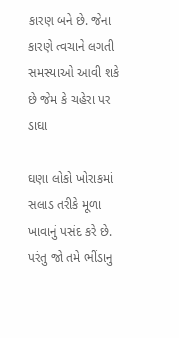કારણ બને છે. જેના કારણે ત્વચાને લગતી સમસ્યાઓ આવી શકે છે જેમ કે ચહેરા પર ડાઘા

ઘણા લોકો ખોરાકમાં સલાડ તરીકે મૂળા ખાવાનું પસંદ કરે છે. પરંતુ જો તમે ભીંડાનુ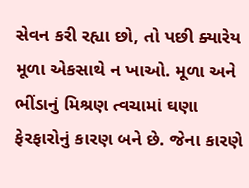સેવન કરી રહ્યા છો, તો પછી ક્યારેય મૂળા એકસાથે ન ખાઓ. મૂળા અને ભીંડાનું મિશ્રણ ત્વચામાં ઘણા ફેરફારોનું કારણ બને છે. જેના કારણે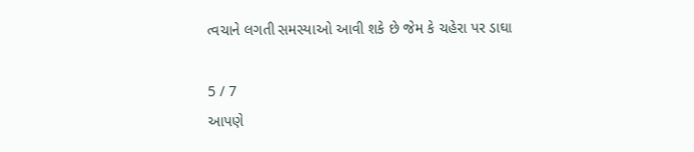ત્વચાને લગતી સમસ્યાઓ આવી શકે છે જેમ કે ચહેરા પર ડાઘા

5 / 7
આપણે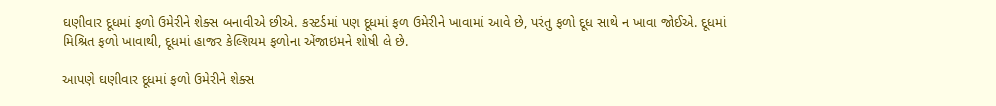ઘણીવાર દૂધમાં ફળો ઉમેરીને શેક્સ બનાવીએ છીએ. કસ્ટર્ડમાં પણ દૂધમાં ફળ ઉમેરીને ખાવામાં આવે છે, પરંતુ ફળો દૂધ સાથે ન ખાવા જોઈએ. દૂધમાં મિશ્રિત ફળો ખાવાથી, દૂધમાં હાજર કેલ્શિયમ ફળોના એંજાઇમને શોષી લે છે.

આપણે ઘણીવાર દૂધમાં ફળો ઉમેરીને શેક્સ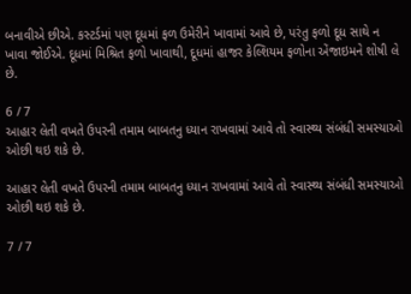બનાવીએ છીએ. કસ્ટર્ડમાં પણ દૂધમાં ફળ ઉમેરીને ખાવામાં આવે છે, પરંતુ ફળો દૂધ સાથે ન ખાવા જોઈએ. દૂધમાં મિશ્રિત ફળો ખાવાથી, દૂધમાં હાજર કેલ્શિયમ ફળોના એંજાઇમને શોષી લે છે.

6 / 7
આહાર લેતી વખતે ઉપરની તમામ બાબતનુ ધ્યાન રાખવામાં આવે તો સ્વાસ્થ્ય સંબંધી સમસ્યાઓ ઓછી થઇ શકે છે.

આહાર લેતી વખતે ઉપરની તમામ બાબતનુ ધ્યાન રાખવામાં આવે તો સ્વાસ્થ્ય સંબંધી સમસ્યાઓ ઓછી થઇ શકે છે.

7 / 7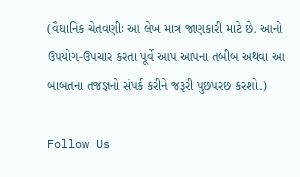(વૈધાનિક ચેતવણીઃ આ લેખ માત્ર જાણકારી માટે છે. આનો ઉપયોગ-ઉપચાર કરતા પૂર્વે આપ આપના તબીબ અથવા આ બાબતના તજજ્ઞનો સંપર્ક કરીને જરૂરી પુછપરછ કરશો.)

Follow Us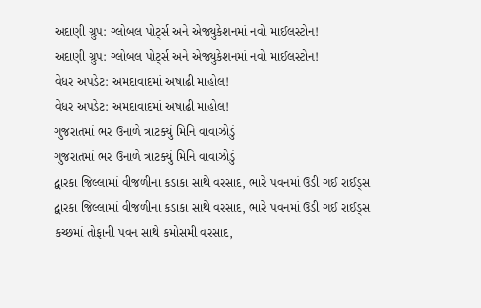અદાણી ગ્રુપ: ગ્લોબલ પોર્ટ્સ અને એજ્યુકેશનમાં નવો માઈલસ્ટોન!
અદાણી ગ્રુપ: ગ્લોબલ પોર્ટ્સ અને એજ્યુકેશનમાં નવો માઈલસ્ટોન!
વેધર અપડેટ: અમદાવાદમાં અષાઢી માહોલ!
વેધર અપડેટ: અમદાવાદમાં અષાઢી માહોલ!
ગુજરાતમાં ભર ઉનાળે ત્રાટક્યું મિનિ વાવાઝોડું
ગુજરાતમાં ભર ઉનાળે ત્રાટક્યું મિનિ વાવાઝોડું
દ્વારકા જિલ્લામાં વીજળીના કડાકા સાથે વરસાદ, ભારે પવનમાં ઉડી ગઈ રાઈડ્સ
દ્વારકા જિલ્લામાં વીજળીના કડાકા સાથે વરસાદ, ભારે પવનમાં ઉડી ગઈ રાઈડ્સ
કચ્છમાં તોફાની પવન સાથે કમોસમી વરસાદ,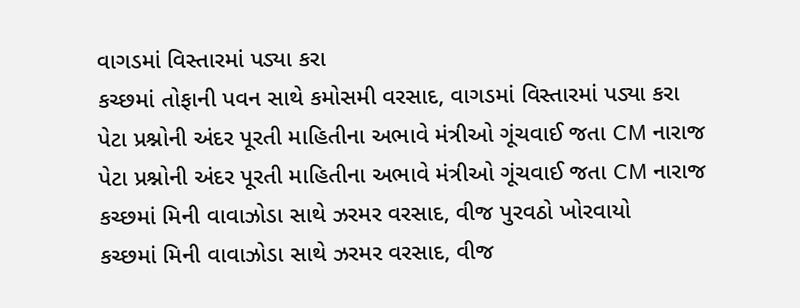વાગડમાં વિસ્તારમાં પડ્યા કરા
કચ્છમાં તોફાની પવન સાથે કમોસમી વરસાદ, વાગડમાં વિસ્તારમાં પડ્યા કરા
પેટા પ્રશ્નોની અંદર પૂરતી માહિતીના અભાવે મંત્રીઓ ગૂંચવાઈ જતા CM નારાજ
પેટા પ્રશ્નોની અંદર પૂરતી માહિતીના અભાવે મંત્રીઓ ગૂંચવાઈ જતા CM નારાજ
કચ્છમાં મિની વાવાઝોડા સાથે ઝરમર વરસાદ, વીજ પુરવઠો ખોરવાયો
કચ્છમાં મિની વાવાઝોડા સાથે ઝરમર વરસાદ, વીજ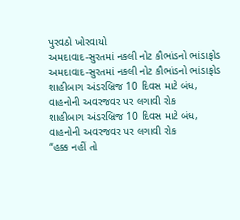પુરવઠો ખોરવાયો
અમદાવાદ-સુરતમાં નકલી નોટ કૌભાંડનો ભાંડાફોડ
અમદાવાદ-સુરતમાં નકલી નોટ કૌભાંડનો ભાંડાફોડ
શાહીબાગ અંડરબ્રિજ 10 દિવસ માટે બંધ, વાહનોની અવરજવર પર લગાવી રોક
શાહીબાગ અંડરબ્રિજ 10 દિવસ માટે બંધ, વાહનોની અવરજવર પર લગાવી રોક
“હક્ક નહીં તો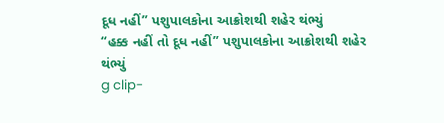દૂધ નહીં” પશુપાલકોના આક્રોશથી શહેર થંભ્યું
“હક્ક નહીં તો દૂધ નહીં” પશુપાલકોના આક્રોશથી શહેર થંભ્યું
g clip-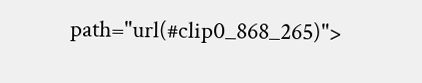path="url(#clip0_868_265)">